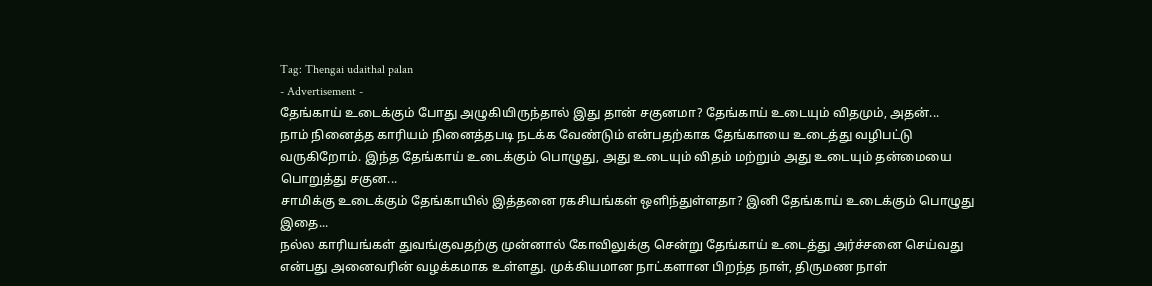Tag: Thengai udaithal palan
- Advertisement -
தேங்காய் உடைக்கும் போது அழுகியிருந்தால் இது தான் சகுனமா? தேங்காய் உடையும் விதமும், அதன்...
நாம் நினைத்த காரியம் நினைத்தபடி நடக்க வேண்டும் என்பதற்காக தேங்காயை உடைத்து வழிபட்டு வருகிறோம். இந்த தேங்காய் உடைக்கும் பொழுது, அது உடையும் விதம் மற்றும் அது உடையும் தன்மையை பொறுத்து சகுன...
சாமிக்கு உடைக்கும் தேங்காயில் இத்தனை ரகசியங்கள் ஒளிந்துள்ளதா? இனி தேங்காய் உடைக்கும் பொழுது இதை...
நல்ல காரியங்கள் துவங்குவதற்கு முன்னால் கோவிலுக்கு சென்று தேங்காய் உடைத்து அர்ச்சனை செய்வது என்பது அனைவரின் வழக்கமாக உள்ளது. முக்கியமான நாட்களான பிறந்த நாள், திருமண நாள்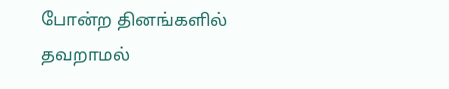போன்ற தினங்களில் தவறாமல்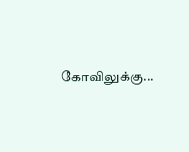கோவிலுக்கு...